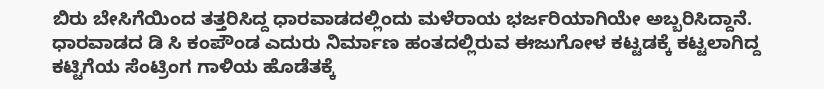ಬಿರು ಬೇಸಿಗೆಯಿಂದ ತತ್ತರಿಸಿದ್ದ ಧಾರವಾಡದಲ್ಲಿಂದು ಮಳೆರಾಯ ಭರ್ಜರಿಯಾಗಿಯೇ ಅಬ್ಬರಿಸಿದ್ದಾನೆ. ಧಾರವಾಡದ ಡಿ ಸಿ ಕಂಪೌಂಡ ಎದುರು ನಿರ್ಮಾಣ ಹಂತದಲ್ಲಿರುವ ಈಜುಗೋಳ ಕಟ್ಟಡಕ್ಕೆ ಕಟ್ಟಲಾಗಿದ್ದ ಕಟ್ಟಿಗೆಯ ಸೆಂಟ್ರಿಂಗ ಗಾಳಿಯ ಹೊಡೆತಕ್ಕೆ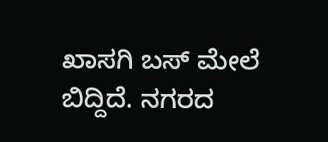ಖಾಸಗಿ ಬಸ್ ಮೇಲೆ ಬಿದ್ದಿದೆ. ನಗರದ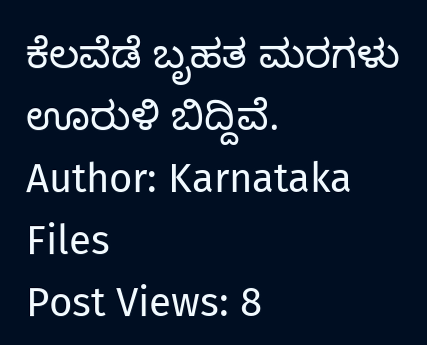ಕೆಲವೆಡೆ ಬೃಹತ ಮರಗಳು ಊರುಳಿ ಬಿದ್ದಿವೆ.
Author: Karnataka Files
Post Views: 8